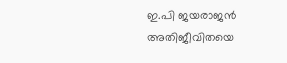ഇ.പി ജയരാജന്‍ അതിജീവിതയെ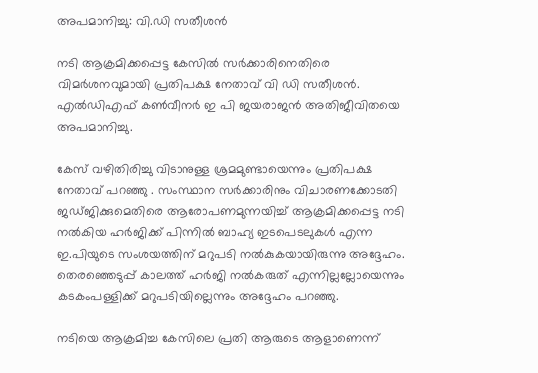അപമാനിച്ചു: വി.ഡി സതീശന്‍

നടി ആക്രമിക്കപ്പെട്ട കേസില്‍ സര്‍ക്കാരിനെതിരെ വിമര്‍ശനവുമായി പ്രതിപക്ഷ നേതാവ് വി ഡി സതീശന്‍. എല്‍ഡിഎഫ് കണ്‍വീനര്‍ ഇ പി ജയരാജന്‍ അതിജീവിതയെ അപമാനിച്ചു.

കേസ് വഴിതിരിച്ചു വിടാനുള്ള ശ്രമമുണ്ടായെന്നും പ്രതിപക്ഷ നേതാവ് പറഞ്ഞു . സംസ്ഥാന സര്‍ക്കാരിനും വിചാരണക്കോടതി ജഡ്ജിക്കുമെതിരെ ആരോപണമുന്നയിച്ച്‌ ആക്രമിക്കപ്പെട്ട നടി നല്‍കിയ ഹര്‍ജിക്ക് പിന്നില്‍ ബാഹ്യ ഇടപെടലുകള്‍ എന്ന ഇ.പിയുടെ സംശയത്തിന് മറുപടി നല്‍കുകയായിരുന്നു അദ്ദേഹം. തെരഞ്ഞെടുപ്പ് കാലത്ത് ഹര്‍ജി നല്‍കരുത് എന്നില്ലല്ലോയെന്നും കടകംപള്ളിക്ക് മറുപടിയില്ലെന്നും അദ്ദേഹം പറഞ്ഞു.

നടിയെ ആക്രമിച്ച കേസിലെ പ്രതി ആരുടെ ആളാണെന്ന്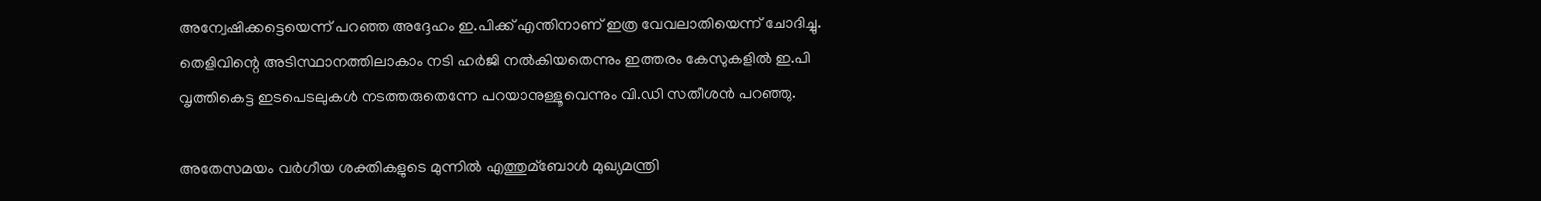അന്വേഷിക്കട്ടെയെന്ന് പറഞ്ഞ അദ്ദേഹം ഇ.പിക്ക് എന്തിനാണ് ഇത്ര വേവലാതിയെന്ന് ചോദിച്ചു. തെളിവിന്റെ അടിസ്ഥാനത്തിലാകാം നടി ഹര്‍ജി നല്‍കിയതെന്നും ഇത്തരം കേസുകളില്‍ ഇ.പി വൃത്തികെട്ട ഇടപെടലുകള്‍ നടത്തരുതെന്നേ പറയാനുള്ളൂവെന്നും വി.ഡി സതീശന്‍ പറഞ്ഞു.

അതേസമയം വര്‍ഗീയ ശക്തികളുടെ മുന്നില്‍ എത്തുമ്ബോള്‍ മുഖ്യമന്ത്രി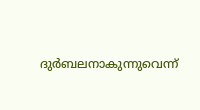ദുര്‍ബലനാകുന്നുവെന്ന്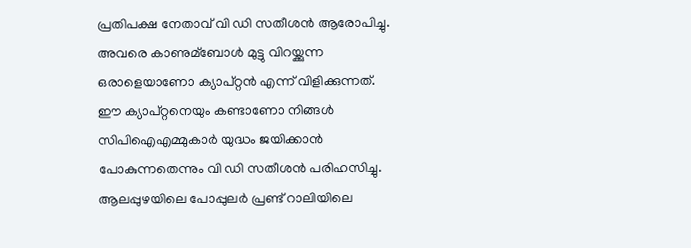പ്രതിപക്ഷ നേതാവ് വി ഡി സതീശന്‍ ആരോപിച്ചു. അവരെ കാണുമ്ബോള്‍ മുട്ടു വിറയ്ക്കുന്ന ഒരാളെയാണോ ക്യാപ്റ്റന്‍ എന്ന് വിളിക്കുന്നത്. ഈ ക്യാപ്റ്റനെയും കണ്ടാണോ നിങ്ങള്‍ സിപിഐഎമ്മുകാര്‍ യുദ്ധം ജയിക്കാന്‍ പോകുന്നതെന്നും വി ഡി സതീശന്‍ പരിഹസിച്ചു. ആലപ്പുഴയിലെ പോപ്പുലര്‍ പ്രണ്ട് റാലിയിലെ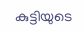കുട്ടിയുടെ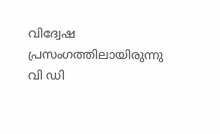വിദ്വേഷ പ്രസംഗത്തിലായിരുന്നു വി ഡി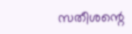സതീശന്റെ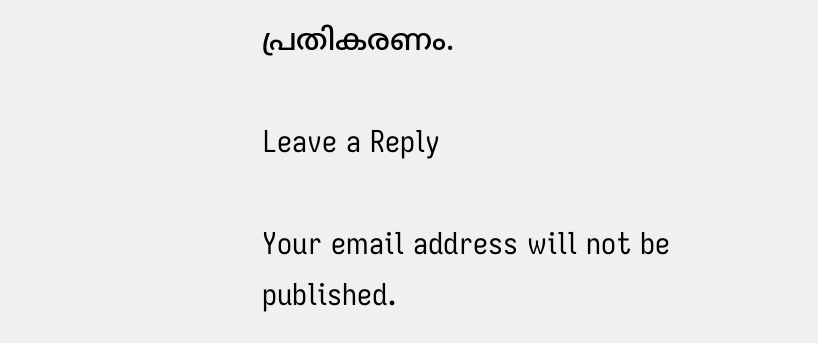പ്രതികരണം.

Leave a Reply

Your email address will not be published.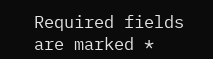Required fields are marked *